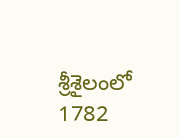శ్రీశైలంలో 1782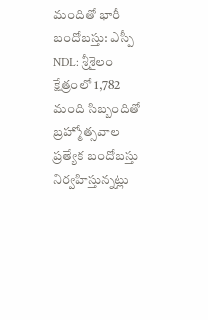మందితో భారీ బందోబస్తు: ఎస్పీ
NDL: శ్రీశైలం క్షేత్రంలో 1,782 మంది సిబ్బందితో బ్రహ్మోత్సవాల ప్రత్యేక బందోబస్తు నిర్వహిస్తున్నట్లు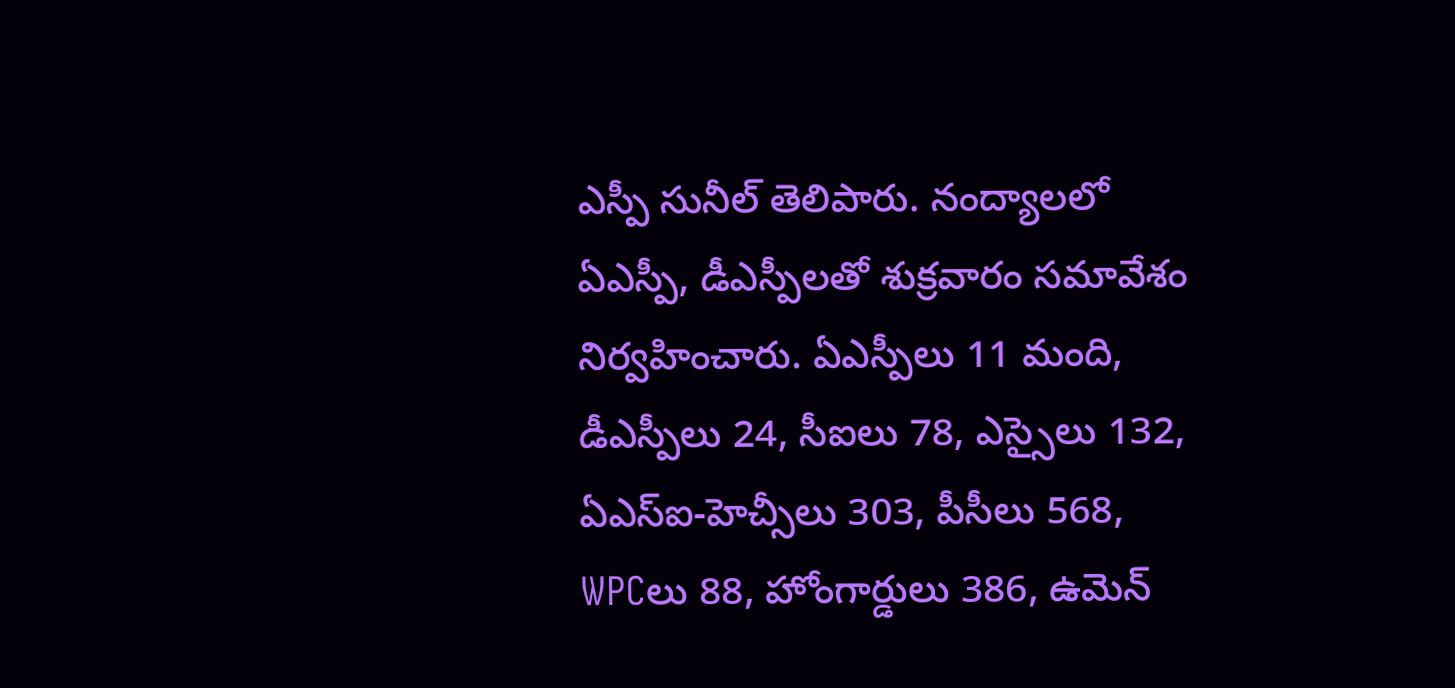ఎస్పీ సునీల్ తెలిపారు. నంద్యాలలో ఏఎస్పీ, డీఎస్పీలతో శుక్రవారం సమావేశం నిర్వహించారు. ఏఎస్పీలు 11 మంది, డీఎస్పీలు 24, సీఐలు 78, ఎస్సైలు 132, ఏఎస్ఐ-హెచ్సీలు 303, పీసీలు 568, WPCలు 88, హోంగార్డులు 386, ఉమెన్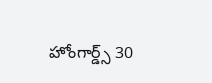హోంగార్డ్స్ 30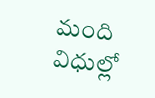మంది విధుల్లో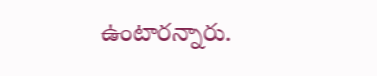ఉంటారన్నారు.